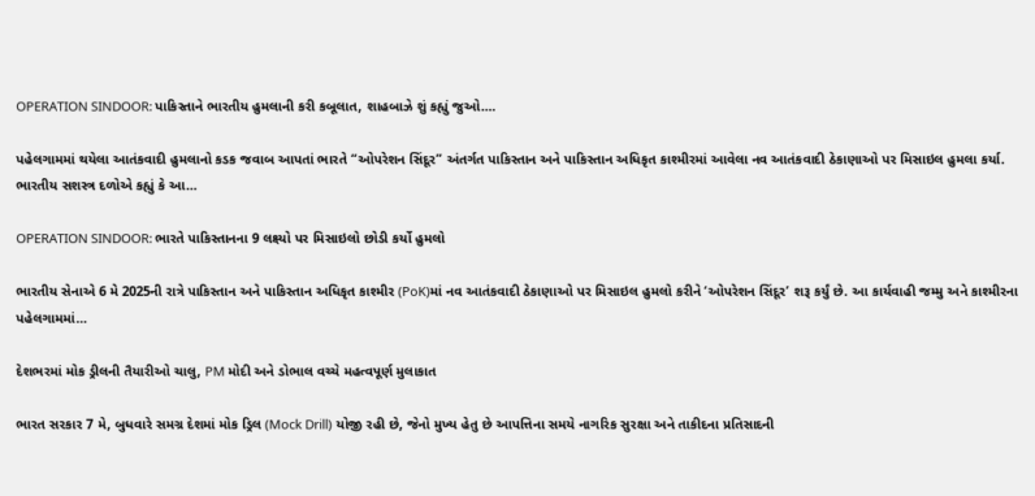OPERATION SINDOOR: પાકિસ્તાને ભારતીય હુમલાની કરી કબૂલાત, શાહબાઝે શું કહ્યું જુઓ….

પહેલગામમાં થયેલા આતંકવાદી હુમલાનો કડક જવાબ આપતાં ભારતે “ઓપરેશન સિંદૂર” અંતર્ગત પાકિસ્તાન અને પાકિસ્તાન અધિકૃત કાશ્મીરમાં આવેલા નવ આતંકવાદી ઠેકાણાઓ પર મિસાઇલ હુમલા કર્યા. ભારતીય સશસ્ત્ર દળોએ કહ્યું કે આ…

OPERATION SINDOOR: ભારતે પાકિસ્તાનના 9 લક્ષ્યો પર મિસાઇલો છોડી કર્યો હુમલો

ભારતીય સેનાએ 6 મે 2025ની રાત્રે પાકિસ્તાન અને પાકિસ્તાન અધિકૃત કાશ્મીર (PoK)માં નવ આતંકવાદી ઠેકાણાઓ પર મિસાઇલ હુમલો કરીને ‘ઓપરેશન સિંદૂર’ શરૂ કર્યું છે. આ કાર્યવાહી જમ્મુ અને કાશ્મીરના પહેલગામમાં…

દેશભરમાં મોક ડ્રીલની તૈયારીઓ ચાલુ, PM મોદી અને ડોભાલ વચ્ચે મહત્વપૂર્ણ મુલાકાત

ભારત સરકાર 7 મે, બુધવારે સમગ્ર દેશમાં મોક ડ્રિલ (Mock Drill) યોજી રહી છે, જેનો મુખ્ય હેતુ છે આપત્તિના સમયે નાગરિક સુરક્ષા અને તાકીદના પ્રતિસાદની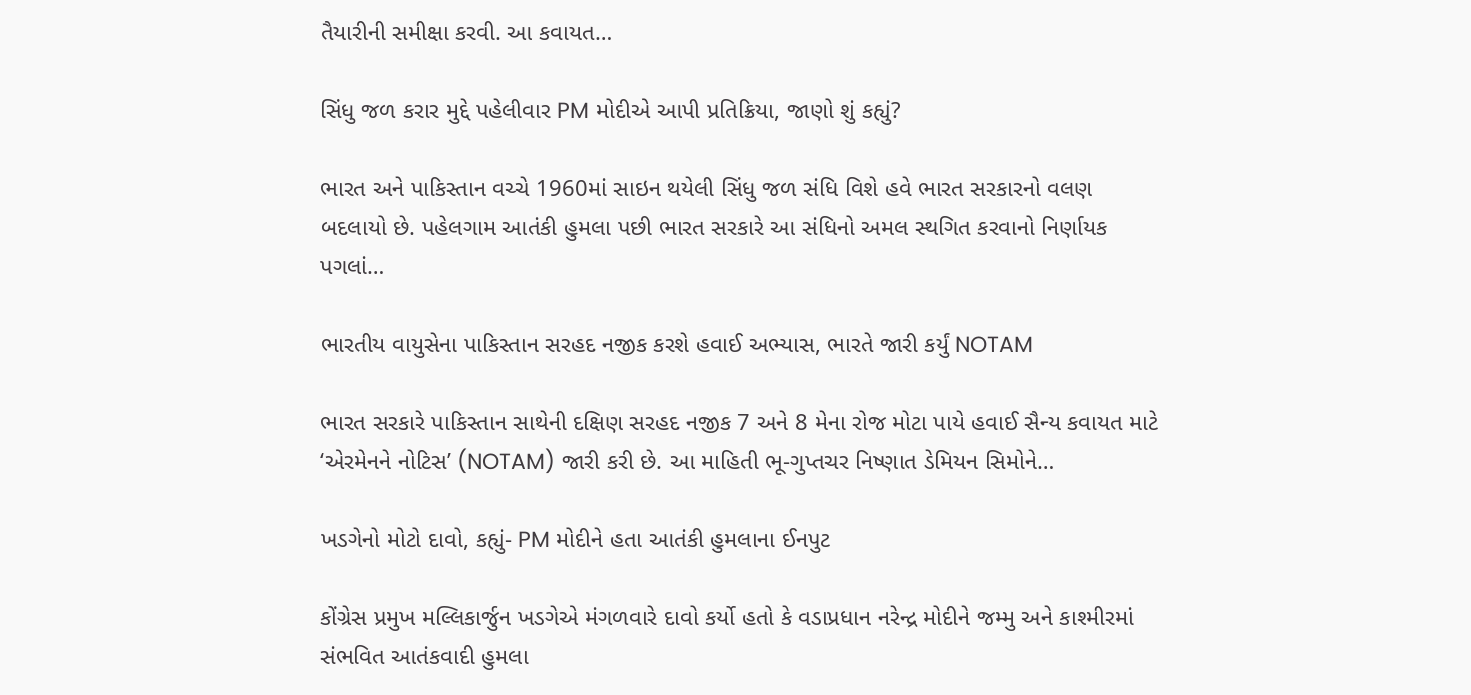તૈયારીની સમીક્ષા કરવી. આ કવાયત…

સિંધુ જળ કરાર મુદ્દે પહેલીવાર PM મોદીએ આપી પ્રતિક્રિયા, જાણો શું કહ્યું?

ભારત અને પાકિસ્તાન વચ્ચે 1960માં સાઇન થયેલી સિંધુ જળ સંધિ વિશે હવે ભારત સરકારનો વલણ બદલાયો છે. પહેલગામ આતંકી હુમલા પછી ભારત સરકારે આ સંધિનો અમલ સ્થગિત કરવાનો નિર્ણાયક પગલાં…

ભારતીય વાયુસેના પાકિસ્તાન સરહદ નજીક કરશે હવાઈ અભ્યાસ, ભારતે જારી કર્યું NOTAM

ભારત સરકારે પાકિસ્તાન સાથેની દક્ષિણ સરહદ નજીક 7 અને 8 મેના રોજ મોટા પાયે હવાઈ સૈન્ય કવાયત માટે ‘એરમેનને નોટિસ’ (NOTAM) જારી કરી છે. આ માહિતી ભૂ-ગુપ્તચર નિષ્ણાત ડેમિયન સિમોને…

ખડગેનો મોટો દાવો, કહ્યું- PM મોદીને હતા આતંકી હુમલાના ઈનપુટ

કોંગ્રેસ પ્રમુખ મલ્લિકાર્જુન ખડગેએ મંગળવારે દાવો કર્યો હતો કે વડાપ્રધાન નરેન્દ્ર મોદીને જમ્મુ અને કાશ્મીરમાં સંભવિત આતંકવાદી હુમલા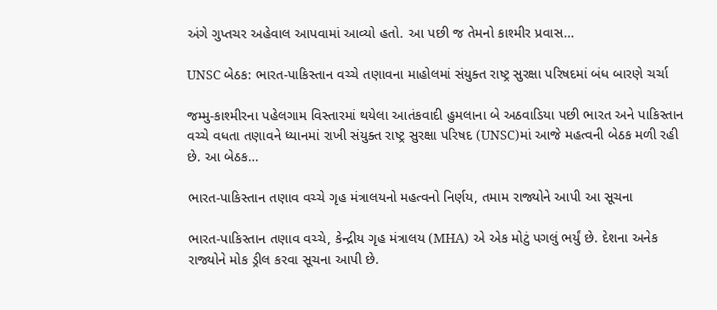અંગે ગુપ્તચર અહેવાલ આપવામાં આવ્યો હતો. આ પછી જ તેમનો કાશ્મીર પ્રવાસ…

UNSC બેઠક: ભારત-પાકિસ્તાન વચ્ચે તણાવના માહોલમાં સંયુક્ત રાષ્ટ્ર સુરક્ષા પરિષદમાં બંધ બારણે ચર્ચા

જમ્મુ-કાશ્મીરના પહેલગામ વિસ્તારમાં થયેલા આતંકવાદી હુમલાના બે અઠવાડિયા પછી ભારત અને પાકિસ્તાન વચ્ચે વધતા તણાવને ધ્યાનમાં રાખી સંયુક્ત રાષ્ટ્ર સુરક્ષા પરિષદ (UNSC)માં આજે મહત્વની બેઠક મળી રહી છે. આ બેઠક…

ભારત-પાકિસ્તાન તણાવ વચ્ચે ગૃહ મંત્રાલયનો મહત્વનો નિર્ણય, તમામ રાજ્યોને આપી આ સૂચના

ભારત-પાકિસ્તાન તણાવ વચ્ચે, કેન્દ્રીય ગૃહ મંત્રાલય (MHA) એ એક મોટું પગલું ભર્યું છે. દેશના અનેક રાજ્યોને મોક ડ્રીલ કરવા સૂચના આપી છે.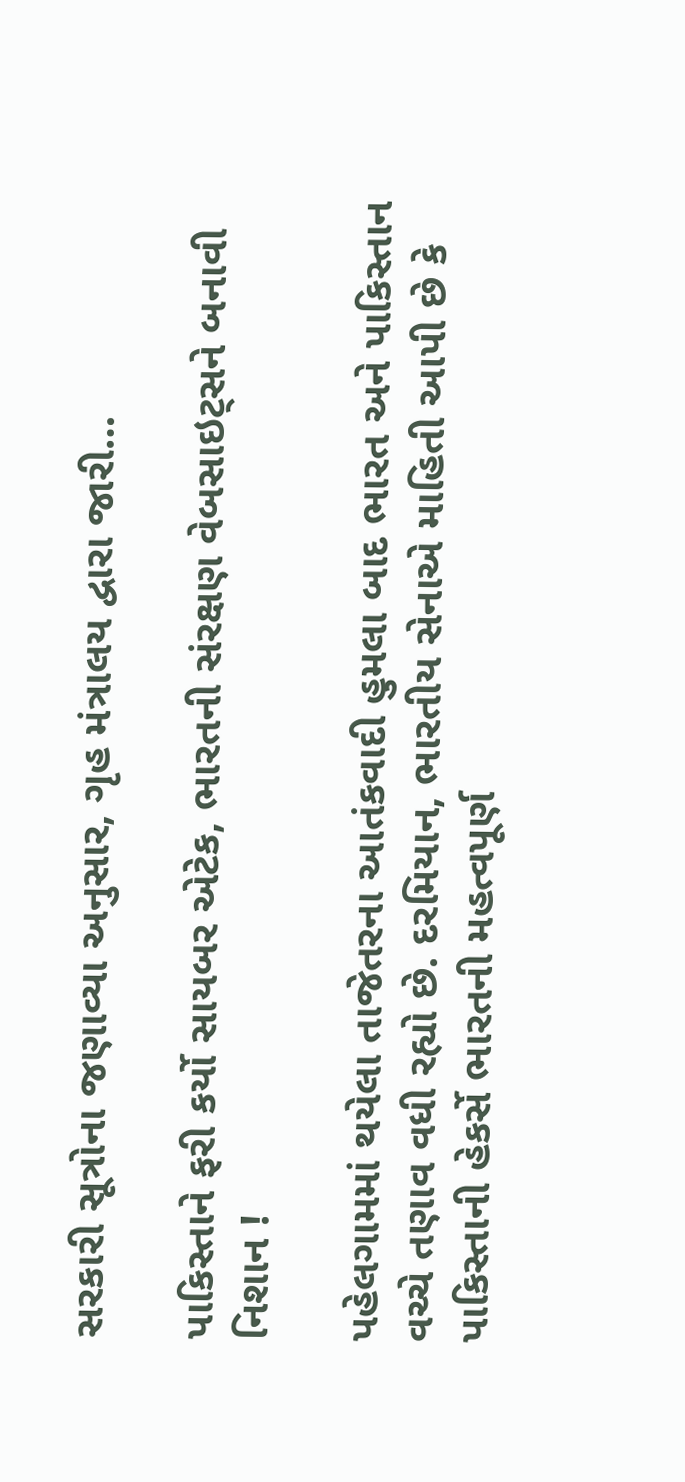સરકારી સૂત્રોના જણાવ્યા અનુસાર, ગૃહ મંત્રાલય દ્વારા જારી…

પાકિસ્તાને ફરી કર્યો સાયબર એટેક, ભારતની સંરક્ષણ વેબસાઇટ્સને બનાવી નિશાન !

પહેલગામમાં થયેલા તાજેતરના આતંકવાદી હુમલા બાદ ભારત અને પાકિસ્તાન વચ્ચે તણાવ વધી રહ્યો છે. દરમિયાન, ભારતીય સેનાએ માહિતી આપી છે કે પાકિસ્તાની હેકર્સે ભારતની મહત્વપૂર્ણ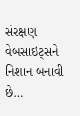સંરક્ષણ વેબસાઇટ્સને નિશાન બનાવી છે…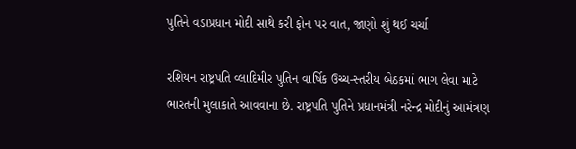પુતિને વડાપ્રધાન મોદી સાથે કરી ફોન પર વાત, જાણો શું થઈ ચર્ચા

રશિયન રાષ્ટ્રપતિ વ્લાદિમીર પુતિન વાર્ષિક ઉચ્ચ-સ્તરીય બેઠકમાં ભાગ લેવા માટે ભારતની મુલાકાતે આવવાના છે. રાષ્ટ્રપતિ પુતિને પ્રધાનમંત્રી નરેન્દ્ર મોદીનું આમંત્રણ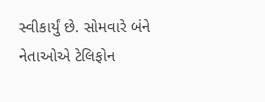સ્વીકાર્યું છે. સોમવારે બંને નેતાઓએ ટેલિફોન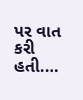પર વાત કરી હતી.…